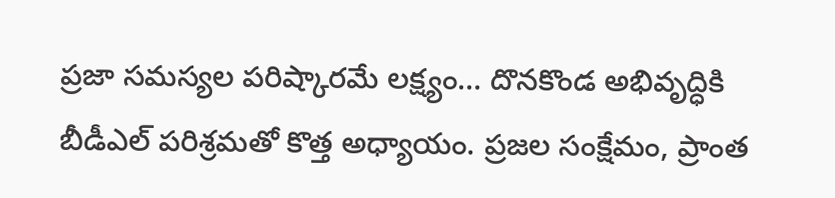ప్రజా సమస్యల పరిష్కారమే లక్ష్యం… దొనకొండ అభివృద్ధికి బీడీఎల్ పరిశ్రమతో కొత్త అధ్యాయం. ప్రజల సంక్షేమం, ప్రాంత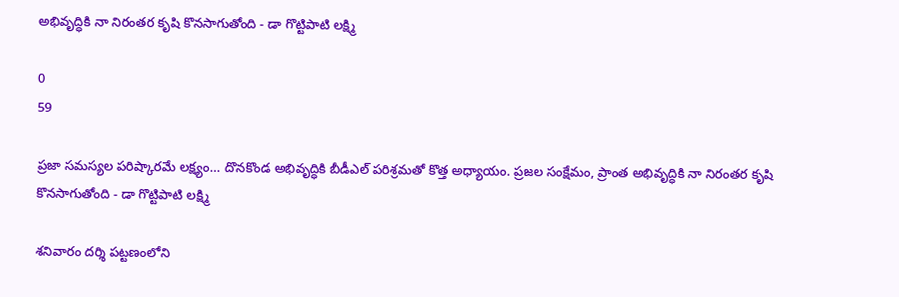అభివృద్ధికి నా నిరంతర కృషి కొనసాగుతోంది - డా గొట్టిపాటి లక్ష్మి

0
59

ప్రజా సమస్యల పరిష్కారమే లక్ష్యం… దొనకొండ అభివృద్ధికి బీడీఎల్ పరిశ్రమతో కొత్త అధ్యాయం. ప్రజల సంక్షేమం, ప్రాంత అభివృద్ధికి నా నిరంతర కృషి కొనసాగుతోంది - డా గొట్టిపాటి లక్ష్మి

శనివారం దర్శి పట్టణంలోని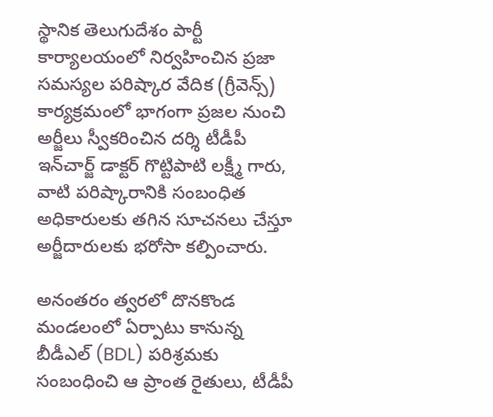స్థానిక తెలుగుదేశం పార్టీ కార్యాలయంలో నిర్వహించిన ప్రజా సమస్యల పరిష్కార వేదిక (గ్రీవెన్స్) కార్యక్రమంలో భాగంగా ప్రజల నుంచి అర్జీలు స్వీకరించిన దర్శి టీడీపీ ఇన్‌చార్జ్ డాక్టర్ గొట్టిపాటి లక్ష్మీ గారు, వాటి పరిష్కారానికి సంబంధిత అధికారులకు తగిన సూచనలు చేస్తూ అర్జీదారులకు భరోసా కల్పించారు.

అనంతరం త్వరలో దొనకొండ మండలంలో ఏర్పాటు కానున్న బీడీఎల్ (BDL) పరిశ్రమకు సంబంధించి ఆ ప్రాంత రైతులు, టీడీపీ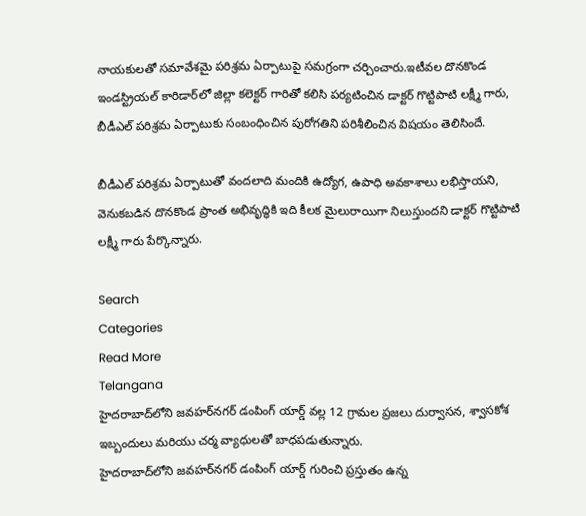నాయకులతో సమావేశమై పరిశ్రమ ఏర్పాటుపై సమగ్రంగా చర్చించారు.ఇటీవల దొనకొండ ఇండస్ట్రియల్ కారిడార్‌లో జిల్లా కలెక్టర్ గారితో కలిసి పర్యటించిన డాక్టర్ గొట్టిపాటి లక్ష్మీ గారు, బీడీఎల్ పరిశ్రమ ఏర్పాటుకు సంబంధించిన పురోగతిని పరిశీలించిన విషయం తెలిసిందే.

బీడీఎల్ పరిశ్రమ ఏర్పాటుతో వందలాది మందికి ఉద్యోగ, ఉపాధి అవకాశాలు లభిస్తాయని, వెనుకబడిన దొనకొండ ప్రాంత అభివృద్ధికి ఇది కీలక మైలురాయిగా నిలుస్తుందని డాక్టర్ గొట్టిపాటి లక్ష్మీ గారు పేర్కొన్నారు.

Search
Categories
Read More
Telangana
హైదరాబాద్‌లోని జవహర్‌నగర్ డంపింగ్ యార్డ్ వల్ల 12 గ్రామల ప్రజలు దుర్వాసన, శ్వాసకోశ ఇబ్బందులు మరియు చర్మ వ్యాధులతో బాధపడుతున్నారు.
హైదరాబాద్‌లోని జవహర్‌నగర్ డంపింగ్ యార్డ్ గురించి ప్రస్తుతం ఉన్న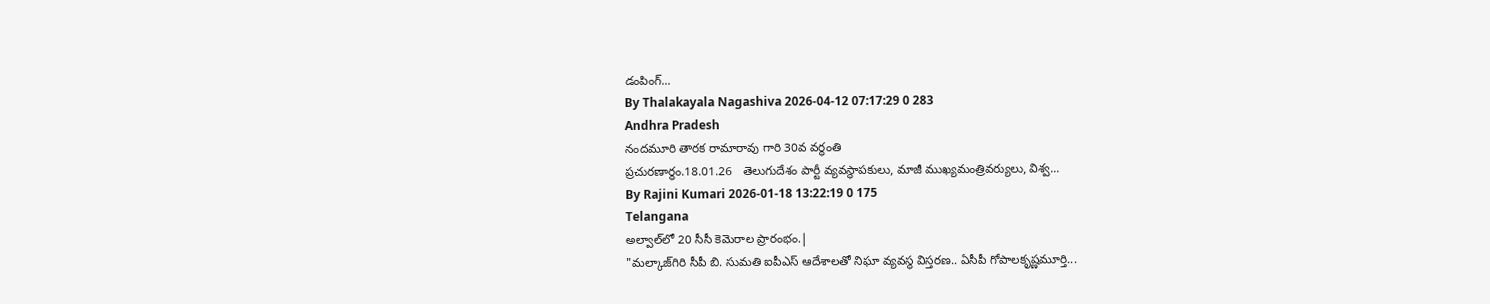డంపింగ్...
By Thalakayala Nagashiva 2026-04-12 07:17:29 0 283
Andhra Pradesh
నందమూరి తారక రామారావు గారి 30వ వర్ధంతి
ప్రచురణార్ధం.18.01.26   తెలుగుదేశం పార్టీ వ్యవస్థాపకులు, మాజీ ముఖ్యమంత్రివర్యులు, విశ్వ...
By Rajini Kumari 2026-01-18 13:22:19 0 175
Telangana
అల్వాల్‌లో 20 సీసీ కెమెరాల ప్రారంభం.|
"మల్కాజ్‌గిరి సీపీ బి. సుమతి ఐపీఎస్ ఆదేశాలతో నిఘా వ్యవస్థ విస్తరణ.. ఏసీపీ గోపాలకృష్ణమూర్తి...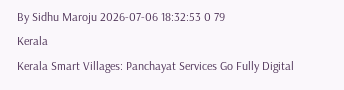By Sidhu Maroju 2026-07-06 18:32:53 0 79
Kerala
Kerala Smart Villages: Panchayat Services Go Fully Digital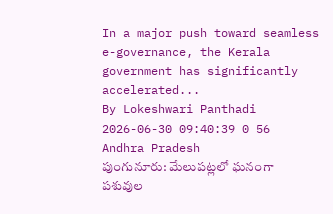In a major push toward seamless e-governance, the Kerala government has significantly accelerated...
By Lokeshwari Panthadi 2026-06-30 09:40:39 0 56
Andhra Pradesh
పుంగునూరు: మేలుపట్లలో ఘనంగా పశువుల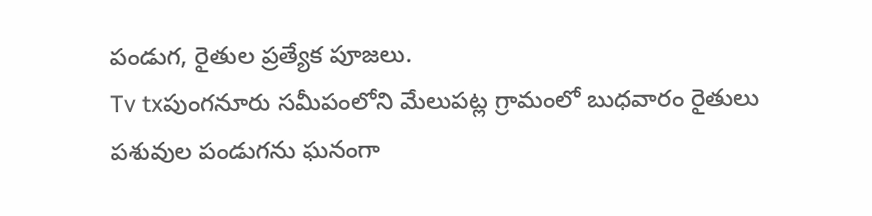పండుగ, రైతుల ప్రత్యేక పూజలు.
Tv txపుంగనూరు సమీపంలోని మేలుపట్ల గ్రామంలో బుధవారం రైతులు పశువుల పండుగను ఘనంగా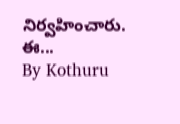నిర్వహించారు. ఈ...
By Kothuru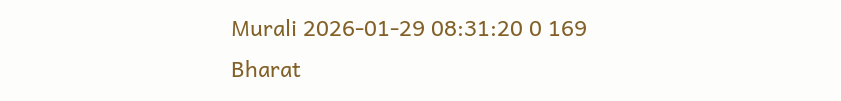Murali 2026-01-29 08:31:20 0 169
Bharat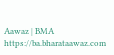Aawaz | BMA https://ba.bharataawaz.com